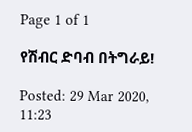Page 1 of 1

የሽብር ድባብ በትግራይ!

Posted: 29 Mar 2020, 11:23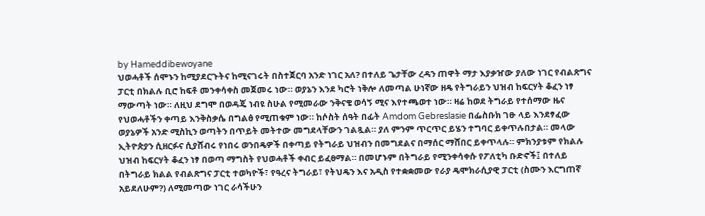by Hameddibewoyane
ህወሓቶች ሰሞኑን ከሚያደርጉትና ከሚናገሩት በስተጀርባ አንድ ነገር አለ? በተለይ ጌታቸው ረዳን ጠዋት ማታ እያቃዠው ያለው ነገር የብልጽግና ፓርቲ በክልሉ ቢሮ ከፍቶ መንቀሳቀስ መጀመሩ ነው። ወያኔን እንደ ካሮት ነቅሎ ለመጣል ሁነኛው ዘዴ የትግራይን ህዝብ ከፍርሃት ቆፈን ነፃ ማውጣት ነው። ለዚህ ደግሞ በወዳጄ ነብዩ ስሁል የሚመራው ንቅናቄ ወሳኝ ሚና እየተጫወተ ነው። ዛሬ ከወደ ትግራይ የተሰማው ዜና የህወሓቶችን ቀጣይ እንቅስቃሴ በግልፅ የሚጠቁም ነው። ከሶስት ሰዓት በፊት Amdom Gebreslasie በፌስቡክ ገፁ ላይ እንደፃፈው ወያኔዎች አንድ ሚስኪን ወጣትን በጥይት መትተው መግደላቸውን ገልጿል። ያለ ምንም ጥርጥር ይሄን ተግባር ይቀጥሉበታል። መላው ኢትዮጵያን ሲዘርፉና ሲያሸብሩ የነበሩ ወንበዴዎች በቀጣይ የትግራይ ህዝብን በመግደልና በማሰር ማሸበር ይቀጥላሉ። ምክንያቱም የክልሉ ህዝብ ከፍርሃት ቆፈን ነፃ በወጣ ማግስት የህወሓቶች ቀብር ይፈፀማል። በመሆኑም በትግራይ የሚንቀሳቀሱ የፖለቲካ ቡድኖች፤ በተለይ በትግራይ ክልል የብልጽግና ፓርቲ ተወካዮች፣ የዓረና ትግራይ፣ የትህዴን እና አዲስ የተቋቋመው የራያ ዴሞክራሲያዊ ፓርቲ (ስሙን እርግጠኛ አይደለሁም?) ለሚመጣው ነገር ራሳችሁን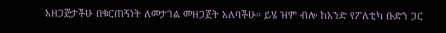አዘጋጅታችሁ በቁርጠኝነት ለመታገል መዘጋጀት አለባችሁ። ይሄ ዝም ብሎ ከአንድ የፖለቲካ ቡድን ጋር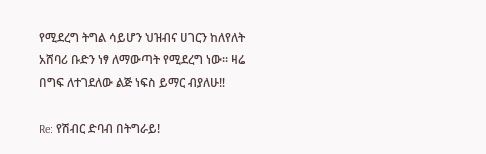የሚደረግ ትግል ሳይሆን ህዝብና ሀገርን ከለየለት አሸባሪ ቡድን ነፃ ለማውጣት የሚደረግ ነው። ዛሬ በግፍ ለተገደለው ልጅ ነፍስ ይማር ብያለሁ‼

Re: የሽብር ድባብ በትግራይ!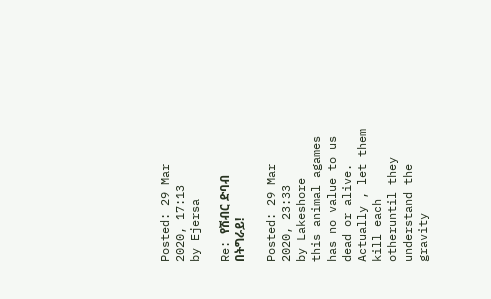Posted: 29 Mar 2020, 17:13
by Ejersa

Re: የሽብር ድባብ በትግራይ!

Posted: 29 Mar 2020, 23:33
by Lakeshore
this animal agames has no value to us dead or alive. Actually , let them kill each otheruntil they understand the gravity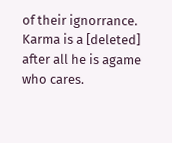of their ignorrance.
Karma is a [deleted] after all he is agame who cares.